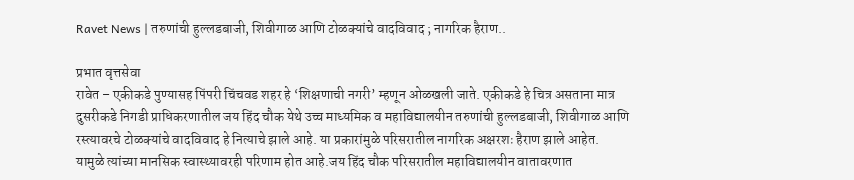Ravet News | तरुणांची हुल्लडबाजी, शिवीगाळ आणि टोळक्यांचे वादविवाद ; नागरिक हैराण..

प्रभात वृत्तसेवा
रावेत – एकीकडे पुण्यासह पिंपरी चिंचवड शहर हे ‘शिक्षणाची नगरी’ म्हणून ओळखली जाते. एकीकडे हे चित्र असताना मात्र दुसरीकडे निगडी प्राधिकरणातील जय हिंद चौक येथे उच्च माध्यमिक व महाविद्यालयीन तरुणांची हुल्लडबाजी, शिवीगाळ आणि रस्त्यावरचे टोळक्यांचे वादविवाद हे नित्याचे झाले आहे. या प्रकारांमुळे परिसरातील नागरिक अक्षरशः हैराण झाले आहेत.
यामुळे त्यांच्या मानसिक स्वास्थ्यावरही परिणाम होत आहे.जय हिंद चौक परिसरातील महाविद्यालयीन वातावरणात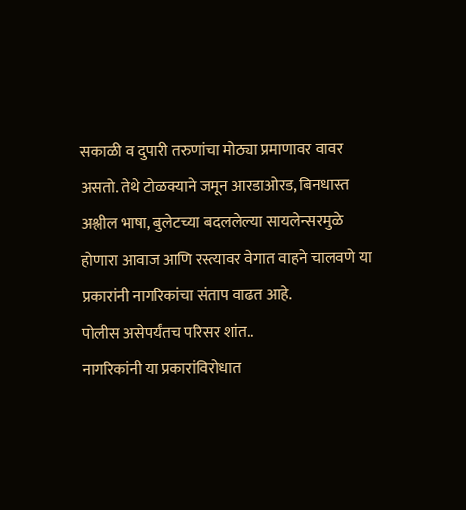सकाळी व दुपारी तरुणांचा मोठ्या प्रमाणावर वावर असतो. तेथे टोळक्याने जमून आरडाओरड, बिनधास्त अश्लील भाषा, बुलेटच्या बदललेल्या सायलेन्सरमुळे होणारा आवाज आणि रस्त्यावर वेगात वाहने चालवणे या प्रकारांनी नागरिकांचा संताप वाढत आहे.
पोलीस असेपर्यंतच परिसर शांत..
नागरिकांनी या प्रकारांविरोधात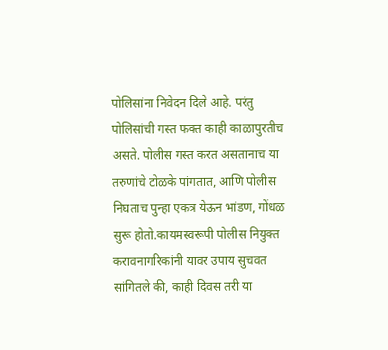पोलिसांना निवेदन दिले आहे. परंतु पोलिसांची गस्त फक्त काही काळापुरतीच असते. पोलीस गस्त करत असतानाच या तरुणांचे टोळके पांगतात, आणि पोलीस निघताच पुन्हा एकत्र येऊन भांडण, गोंधळ सुरू होतो.कायमस्वरूपी पोलीस नियुक्त करावनागरिकांनी यावर उपाय सुचवत सांगितले की, काही दिवस तरी या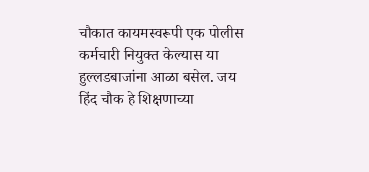चौकात कायमस्वरूपी एक पोलीस कर्मचारी नियुक्त केल्यास या हुल्लडबाजांना आळा बसेल. जय हिंद चौक हे शिक्षणाच्या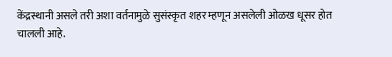केंद्रस्थानी असले तरी अशा वर्तनामुळे सुसंस्कृत शहर म्हणून असलेली ओळख धूसर होत चालली आहे.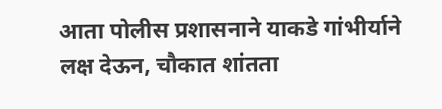आता पोलीस प्रशासनाने याकडे गांभीर्याने लक्ष देऊन, चौकात शांतता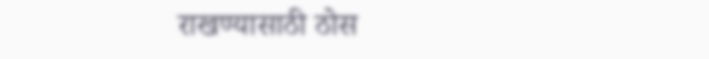राखण्यासाठी ठोस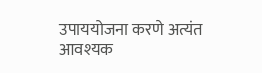उपाययोजना करणे अत्यंत आवश्यक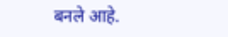बनले आहे.